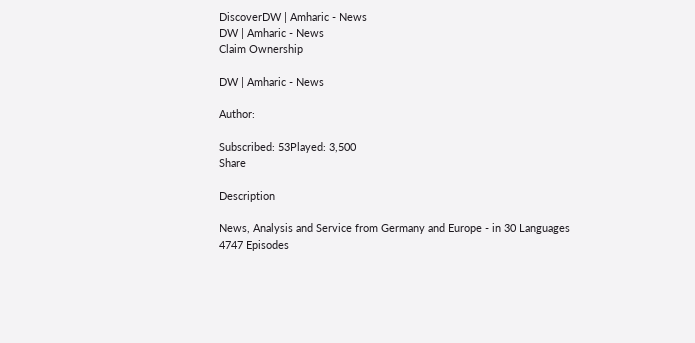DiscoverDW | Amharic - News
DW | Amharic - News
Claim Ownership

DW | Amharic - News

Author:

Subscribed: 53Played: 3,500
Share

Description

News, Analysis and Service from Germany and Europe - in 30 Languages
4747 Episodes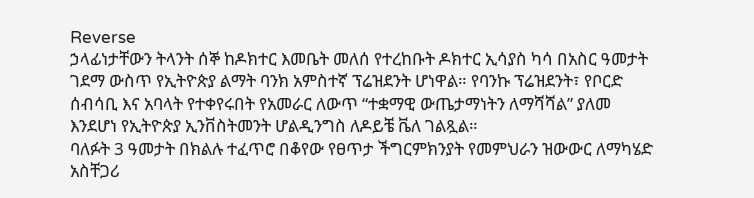Reverse
ኃላፊነታቸውን ትላንት ሰኞ ከዶክተር እመቤት መለሰ የተረከቡት ዶክተር ኢሳያስ ካሳ በአስር ዓመታት ገደማ ውስጥ የኢትዮጵያ ልማት ባንክ አምስተኛ ፕሬዝደንት ሆነዋል። የባንኩ ፕሬዝደንት፣ የቦርድ ሰብሳቢ እና አባላት የተቀየሩበት የአመራር ለውጥ “ተቋማዊ ውጤታማነትን ለማሻሻል” ያለመ እንደሆነ የኢትዮጵያ ኢንቨስትመንት ሆልዲንግስ ለዶይቼ ቬለ ገልጿል።
ባለፉት 3 ዓመታት በክልሉ ተፈጥሮ በቆየው የፀጥታ ችግርምክንያት የመምህራን ዝውውር ለማካሄድ አስቸጋሪ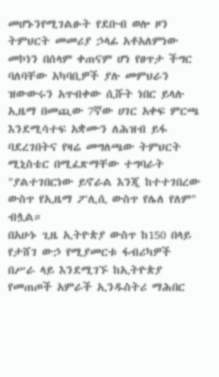መሆኑንየሚገልፁት የደቡብ ወሎ ዞን ትምህርት መመሪያ ኃላፊ አቶአለምነው መኮነን በሰላም ቀጠናም ሆነ የፀጥታ ችግር ባለባቸው አካባቢዎች ያሉ መምህራን ዝውውሩን አጥብቀው ሲሹት ነበር ይላሉ
ኢዜማ በመጪው 7ኛው ሀገር አቀፍ ምርጫ እንደሚሳተፍ አቋሙን ለሕዝብ ይፋ ባደረገበትና የዛሬ መግለጫው ትምህርት ሚኒስቴር በሚፈጽማቸው ተግባራት "ያልተገበርነው ይኖራል እንጂ ከተተገበረው ውስጥ የኢዜማ ፖሊሲ ውስጥ የሌለ የለም" ብሏል።
በአሁኑ ጊዜ ኢትዮጵያ ውስጥ ከ150 በላይ የታሸገ ውኃ የሚያመርቱ ፋብሪካዎች በሥራ ላይ እንደሚገኙ ከኢትዮጵያ የመጠጦች አምራች ኢንዱስትሪ ማሕበር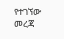የተገኘው መረጃ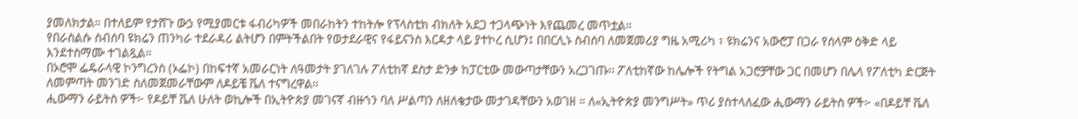ያመለክታል። በተለይም የታሸጉ ውኃ የሚያመርቱ ፋብሪካዎች መበራከትን ተከትሎ የፕላስቲክ ብክለት አደጋ ተጋላጭነት እየጨመረ መጥቷል።
የበራስልሱ ስብሰባ ዩክሬን ጠንካራ ተደራዳሪ ልትሆን በምትችልበት የወታደራዊና የፋይናንስ እርዳታ ላይ ያተኮረ ሲሆን፤ በበርሊኑ ስብሰባ ለመጀመሪያ ግዜ አሚሪካ ፣ ዩክሬንና አውሮፓ በጋራ የሰላም ዕቅድ ላይ እንደተስማሙ ተገልጿል።
በኦሮሞ ፌዴራላዊ ኮንግረንስ (ኦፌኮ) በከፍተኛ አመራርነት ለዓመታት ያገለገሉ ፖለቲከኛ ደስታ ድንቃ ከፓርቲው መውጣታቸውን አረጋገጡ፡፡ ፖለቲከኛው ከሌሎች የትግል አጋሮቻቸው ጋር በመሆን በሌላ የፖለቲካ ድርጅት ለመምጣት መንገድ ስለመጀመራቸውም ለዶይቼ ቬለ ተናግረዋል፡፡
ሒውማን ራይትስ ዎች፦ የዶይቸ ቬለ ሁለት ወኪሎች በኢትዮጵያ መገናኛ ብዙኀን ባለ ሥልጣን ለዘለቄታው መታገዳቸውን አወገዘ ። ለ«ኢትዮጵያ መንግሥት» ጥሪ ያስተላለፈው ሒውማን ራይትስ ዎች፦ «በዶይቸ ቬለ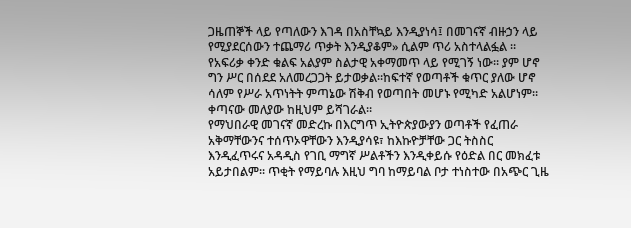ጋዜጠኞች ላይ የጣለውን እገዳ በአስቸኳይ እንዲያነሳ፤ በመገናኛ ብዙኃን ላይ የሚያደርሰውን ተጨማሪ ጥቃት እንዲያቆም» ሲልም ጥሪ አስተላልፏል ።
የአፍሪቃ ቀንድ ቁልፍ አልያም ስልታዊ አቀማመጥ ላይ የሚገኝ ነው። ያም ሆኖ ግን ሥር በሰደደ አለመረጋጋት ይታወቃል።ከፍተኛ የወጣቶች ቁጥር ያለው ሆኖ ሳለም የሥራ አጥነትት ምጣኔው ሽቅብ የወጣበት መሆኑ የሚካድ አልሆነም። ቀጣናው መለያው ከዚህም ይሻገራል።
የማህበራዊ መገናኛ መድረኩ በእርግጥ ኢትዮጵያውያን ወጣቶች የፈጠራ አቅማቸውንና ተሰጥኦዋቸውን እንዲያሳዩ፣ ከእኩዮቻቸው ጋር ትስስር እንዲፈጥሩና አዳዲስ የገቢ ማግኛ ሥልቶችን እንዲቀይሱ የዕድል በር መክፈቱ አይታበልም፡፡ ጥቂት የማይባሉ እዚህ ግባ ከማይባል ቦታ ተነስተው በአጭር ጊዜ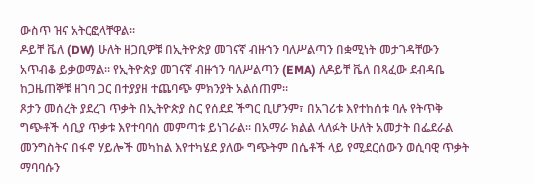ውስጥ ዝና አትርፎላቸዋል።
ዶይቸ ቬለ (DW) ሁለት ዘጋቢዎቹ በኢትዮጵያ መገናኛ ብዙኀን ባለሥልጣን በቋሚነት መታገዳቸውን አጥብቆ ይቃወማል። የኢትዮጵያ መገናኛ ብዙኀን ባለሥልጣን (EMA) ለዶይቸ ቬለ በጻፈው ደብዳቤ ከጋዜጠኞቹ ዘገባ ጋር በተያያዘ ተጨባጭ ምክንያት አልሰጠም።
ጾታን መሰረት ያደረገ ጥቃት በኢትዮጵያ ስር የሰደደ ችግር ቢሆንም፣ በአገሪቱ እየተከሰቱ ባሉ የትጥቅ ግጭቶች ሳቢያ ጥቃቱ እየተባባሰ መምጣቱ ይነገራል። በአማራ ክልል ላለፉት ሁለት አመታት በፌደራል መንግስትና በፋኖ ሃይሎች መካከል እየተካሄደ ያለው ግጭትም በሴቶች ላይ የሚደርሰውን ወሲባዊ ጥቃት ማባባሱን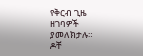የቅርብ ጊዜ ዘገባዎች ያመለክታሉ።
ዶቸ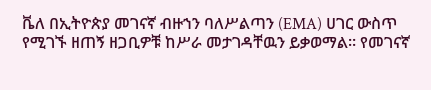ቬለ በኢትዮጵያ መገናኛ ብዙኀን ባለሥልጣን (EMA) ሀገር ውስጥ የሚገኙ ዘጠኝ ዘጋቢዎቹ ከሥራ መታገዳቸዉን ይቃወማል። የመገናኛ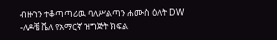ብዙኀን ተቆጣጣሪዉ ባለሥልጣን ሐሙስ ዕለት DW -ለዶቼ ቬለ የአማርኛ ዝግጅት ክፍል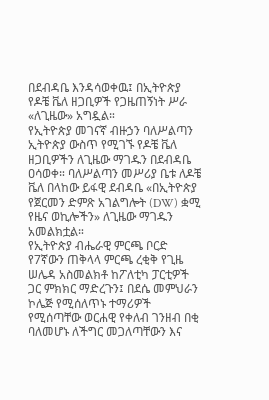በደብዳቤ እንዳሳወቀዉ፤ በኢትዮጵያ የዶቼ ቬለ ዘጋቢዎች የጋዜጠኝነት ሥራ «ለጊዜው» አግዷል።
የኢትዮጵያ መገናኛ ብዙኃን ባለሥልጣን ኢትዮጵያ ውስጥ የሚገኙ የዶቼ ቬለ ዘጋቢዎችን ለጊዜው ማገዱን በደብዳቤ ዐሳወቀ። ባለሥልጣን መሥሪያ ቤቱ ለዶቼ ቬለ በላከው ይፋዊ ደብዳቤ «በኢትዮጵያ የጀርመን ድምጽ አገልግሎት (DW) ቋሚ የዜና ወኪሎችን» ለጊዜው ማገዱን አመልክቷል።
የኢትዮጵያ ብሔራዊ ምርጫ ቦርድ የ7ኛውን ጠቅላላ ምርጫ ረቂቅ የጊዜ ሠሌዳ አስመልክቶ ከፖለቲካ ፓርቲዎች ጋር ምክክር ማድረጉን፤ በደሴ መምህራን ኮሌጅ የሚሰለጥኑ ተማሪዎች የሚሰጣቸው ወርሐዊ የቀለብ ገንዘብ በቂ ባለመሆኑ ለችግር መጋለጣቸውን እና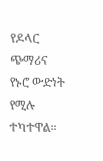የዶላር ጭማሪና የኑሮ ውድነት የሚሉ ተካተዋል።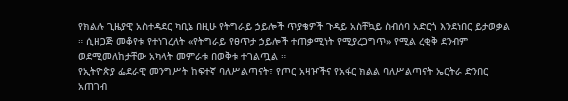የክልሉ ጊዜያዊ አስተዳደር ካቢኔ በዚሁ የትግራይ ኃይሎች ጥያቄዎች ጉዳይ አስቸኳይ ስብሰባ አድርጎ እንደነበር ይታወቃል ። ሲዘጋጅ መቆየቱ የተነገረለት «የትግራይ የፀጥታ ኃይሎች ተጠቃሚነት የሚያረጋግጥ» የሚል ረቂቅ ደንብም ወደሚመለከታቸው አካላት መምራቱ በወቅቱ ተገልጧል ።
የኢትዮጵያ ፌደራዊ መንግሥት ከፍተኛ ባለሥልጣናት፣ የጦር አዛዦችና የአፋር ክልል ባለሥልጣናት ኤርትራ ድንበር አጠገብ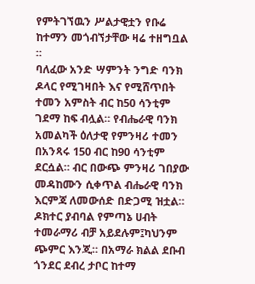የምትገኘዉን ሥልታዊቷን የቡሬ ከተማን መጎብኘታቸው ዛሬ ተዘግቧል ።
ባለፈው አንድ ሣምንት ንግድ ባንክ ዶላር የሚገዛበት እና የሚሸጥበት ተመን አምስት ብር ከ50 ሳንቲም ገደማ ከፍ ብሏል። የብሔራዊ ባንክ አመልካች ዕለታዊ የምንዛሪ ተመን በአንጻሩ 150 ብር ከ90 ሳንቲም ደርሷል። ብር በውጭ ምንዛሪ ገበያው መዳከሙን ሲቀጥል ብሔራዊ ባንክ እርምጃ ለመውሰድ በድጋሚ ዝቷል።
ዶክተር ያብባል የምጣኔ ሀብት ተመራማሪ ብቻ አይደሉም፤ካህንም ጭምር እንጂ። በአማራ ክልል ደቡብ ጎንደር ደብረ ታቦር ከተማ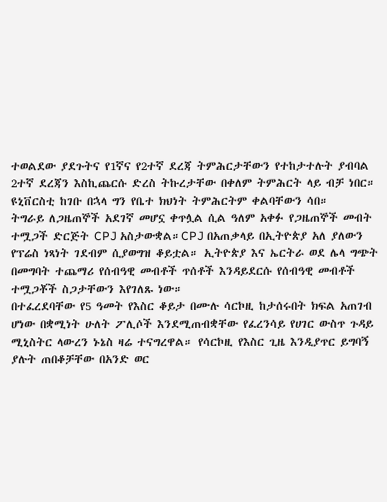ተወልደው ያደጉትና የ1ኛና የ2ተኛ ደረጃ ትምሕርታቸውን የተከታተሉት ያብባል 2ተኛ ደረጃን እስኪጨርሱ ድረስ ትኩረታቸው በቀለም ትምሕርት ላይ ብቻ ነበር። ዩኒቨርስቲ ከገቡ በኋላ ግን የቤተ ክህነት ትምሕርትም ቀልባቸውን ሳበ።
ትግራይ ለጋዜጠኞች አደገኛ መሆኗ ቀጥሏል ሲል ዓለም አቀፉ የጋዜጠኞች መብት ተሟጋች ድርጅት CPJ አስታውቋል።CPJ በአጠቃላይ በኢትዮጵያ አለ ያለውን የፕሬስ ነጻነት ገደብም ሲያወግዝ ቆይቷል። ኢትዮጵያ እና ኤርትራ ወደ ሌላ ግጭት በመግባት ተጨማሪ የሰብዓዊ መብቶች ጥሰቶች እንዳይደርሱ የሰብዓዊ መብቶች ተሟጋቾች ስጋታቸውን እየገለጹ ነው።
በተፈረደባቸው የ5 ዓመት የእስር ቆይታ በሙሉ ሳርኮዚ ከታሰሩበት ክፍል አጠገብ ሆነው በቋሚነት ሁለት ፖሊሶች እንደሚጠብቋቸው የፈረንሳይ የሀገር ውስጥ ጉዳይ ሚኒስትር ላውረን ኑኔስ ዛሬ ተናግረዋል። የሳርኮዚ የእስር ጊዜ እንዲያጥር ይግባኝ ያሉት ጠበቆቻቸው በአንድ ወር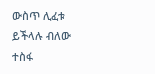ውስጥ ሊፈቱ ይችላሉ ብለው ተስፋ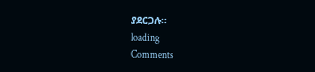ያደርጋሉ።
loading
Comments